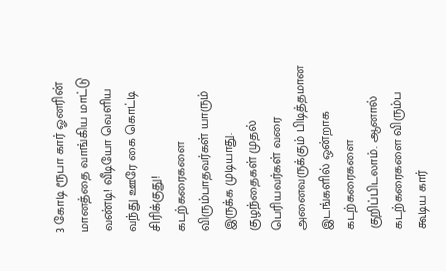3 கோடி ரூபா கார் ஓனரின் மானத்தை வாங்கிய மாட்டு வண்டி! வீடியோ வெளிய வந்து ஊரே கை கொட்டி சிரிக்குது!
கடற்கரைகளை விரும்பாதவர்கள் யாரும் இருக்க முடியாது. குழந்தைகள் முதல் பெரியவர்கள் வரை அனைவருக்கும் பிடித்தமான இடங்களில் ஒன்றாக கடற்கரைகளை குறிப்பிடலாம். ஆனால் கடற்கரைகளை விரும்ப கூடிய கார்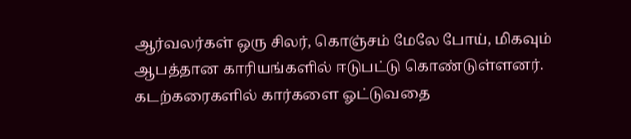ஆர்வலர்கள் ஒரு சிலர், கொஞ்சம் மேலே போய், மிகவும் ஆபத்தான காரியங்களில் ஈடுபட்டு கொண்டுள்ளனர். கடற்கரைகளில் கார்களை ஓட்டுவதை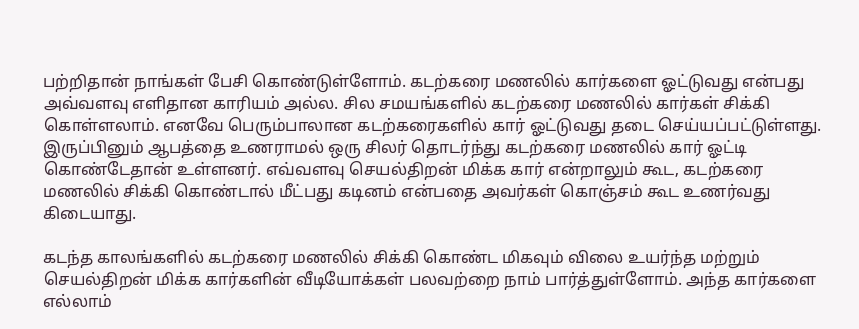பற்றிதான் நாங்கள் பேசி கொண்டுள்ளோம். கடற்கரை மணலில் கார்களை ஓட்டுவது என்பது அவ்வளவு எளிதான காரியம் அல்ல. சில சமயங்களில் கடற்கரை மணலில் கார்கள் சிக்கி கொள்ளலாம். எனவே பெரும்பாலான கடற்கரைகளில் கார் ஓட்டுவது தடை செய்யப்பட்டுள்ளது.
இருப்பினும் ஆபத்தை உணராமல் ஒரு சிலர் தொடர்ந்து கடற்கரை மணலில் கார் ஓட்டி கொண்டேதான் உள்ளனர். எவ்வளவு செயல்திறன் மிக்க கார் என்றாலும் கூட, கடற்கரை மணலில் சிக்கி கொண்டால் மீட்பது கடினம் என்பதை அவர்கள் கொஞ்சம் கூட உணர்வது கிடையாது.

கடந்த காலங்களில் கடற்கரை மணலில் சிக்கி கொண்ட மிகவும் விலை உயர்ந்த மற்றும் செயல்திறன் மிக்க கார்களின் வீடியோக்கள் பலவற்றை நாம் பார்த்துள்ளோம். அந்த கார்களை எல்லாம்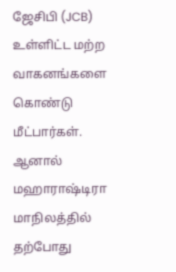ஜேசிபி (JCB) உள்ளிட்ட மற்ற வாகனங்களை கொண்டு மீட்பார்கள். ஆனால் மஹாராஷ்டிரா மாநிலத்தில் தற்போது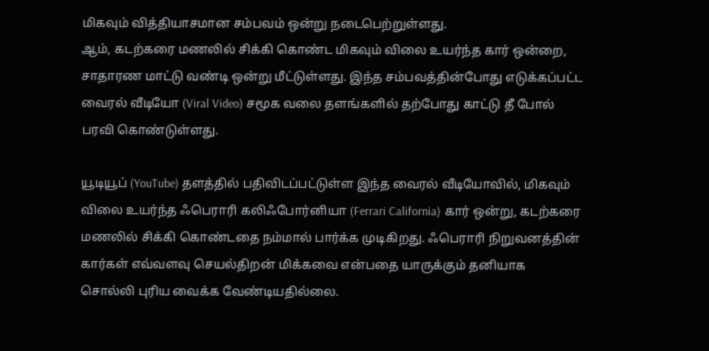மிகவும் வித்தியாசமான சம்பவம் ஒன்று நடைபெற்றுள்ளது.
ஆம், கடற்கரை மணலில் சிக்கி கொண்ட மிகவும் விலை உயர்ந்த கார் ஒன்றை, சாதாரண மாட்டு வண்டி ஒன்று மீட்டுள்ளது. இந்த சம்பவத்தின்போது எடுக்கப்பட்ட வைரல் வீடியோ (Viral Video) சமூக வலை தளங்களில் தற்போது காட்டு தீ போல் பரவி கொண்டுள்ளது.

யூடியூப் (YouTube) தளத்தில் பதிவிடப்பட்டுள்ள இந்த வைரல் வீடியோவில், மிகவும் விலை உயர்ந்த ஃபெராரி கலிஃபோர்னியா (Ferrari California) கார் ஒன்று, கடற்கரை மணலில் சிக்கி கொண்டதை நம்மால் பார்க்க முடிகிறது. ஃபெராரி நிறுவனத்தின் கார்கள் எவ்வளவு செயல்திறன் மிக்கவை என்பதை யாருக்கும் தனியாக சொல்லி புரிய வைக்க வேண்டியதில்லை.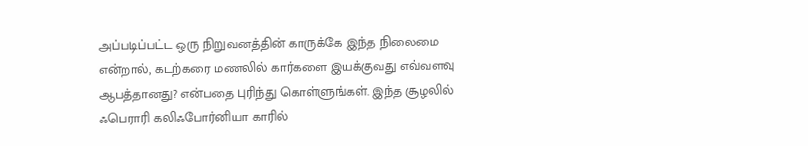அப்படிப்பட்ட ஒரு நிறுவனத்தின் காருக்கே இந்த நிலைமை என்றால், கடற்கரை மணலில் கார்களை இயக்குவது எவ்வளவு ஆபத்தானது? என்பதை புரிந்து கொள்ளுங்கள். இந்த சூழலில் ஃபெராரி கலிஃபோர்னியா காரில்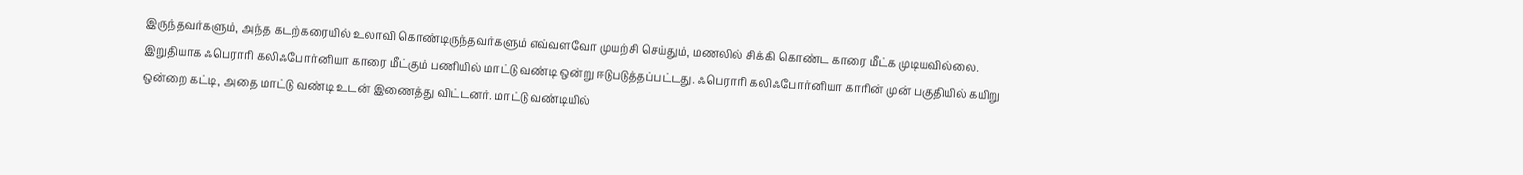இருந்தவர்களும், அந்த கடற்கரையில் உலாவி கொண்டிருந்தவர்களும் எவ்வளவோ முயற்சி செய்தும், மணலில் சிக்கி கொண்ட காரை மீட்க முடியவில்லை.
இறுதியாக ஃபெராரி கலிஃபோர்னியா காரை மீட்கும் பணியில் மாட்டு வண்டி ஒன்று ஈடுபடுத்தப்பட்டது. ஃபெராரி கலிஃபோர்னியா காரின் முன் பகுதியில் கயிறு ஒன்றை கட்டி, அதை மாட்டு வண்டி உடன் இணைத்து விட்டனர். மாட்டு வண்டியில்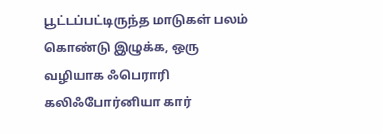பூட்டப்பட்டிருந்த மாடுகள் பலம் கொண்டு இழுக்க, ஒரு வழியாக ஃபெராரி கலிஃபோர்னியா கார்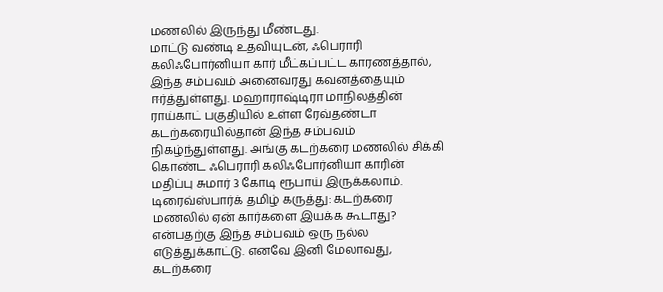மணலில் இருந்து மீண்டது.
மாட்டு வண்டி உதவியுடன், ஃபெராரி கலிஃபோர்னியா கார் மீட்கப்பட்ட காரணத்தால், இந்த சம்பவம் அனைவரது கவனத்தையும் ஈர்த்துள்ளது. மஹாராஷ்டிரா மாநிலத்தின் ராய்காட் பகுதியில் உள்ள ரேவ்தண்டா கடற்கரையில்தான் இந்த சம்பவம் நிகழ்ந்துள்ளது. அங்கு கடற்கரை மணலில் சிக்கி கொண்ட ஃபெராரி கலிஃபோர்னியா காரின் மதிப்பு சுமார் 3 கோடி ரூபாய் இருக்கலாம்.
டிரைவ்ஸ்பார்க் தமிழ் கருத்து: கடற்கரை மணலில் ஏன் கார்களை இயக்க கூடாது? என்பதற்கு இந்த சம்பவம் ஒரு நல்ல எடுத்துக்காட்டு. எனவே இனி மேலாவது, கடற்கரை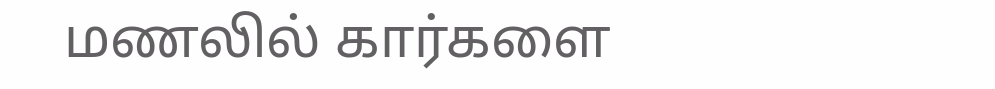மணலில் கார்களை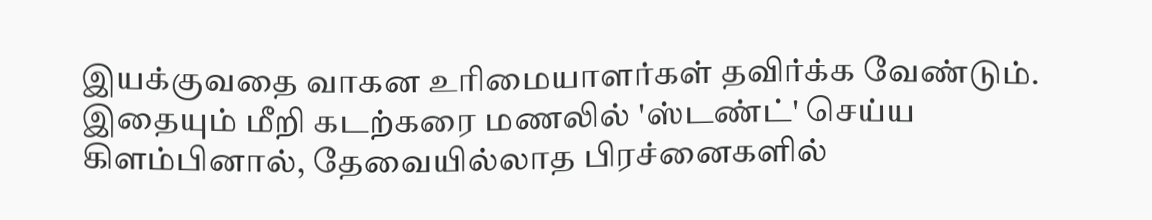இயக்குவதை வாகன உரிமையாளர்கள் தவிர்க்க வேண்டும். இதையும் மீறி கடற்கரை மணலில் 'ஸ்டண்ட்' செய்ய கிளம்பினால், தேவையில்லாத பிரச்னைகளில்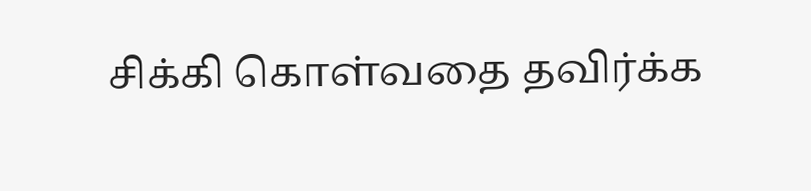சிக்கி கொள்வதை தவிர்க்க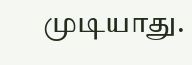முடியாது.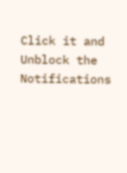Click it and Unblock the Notifications